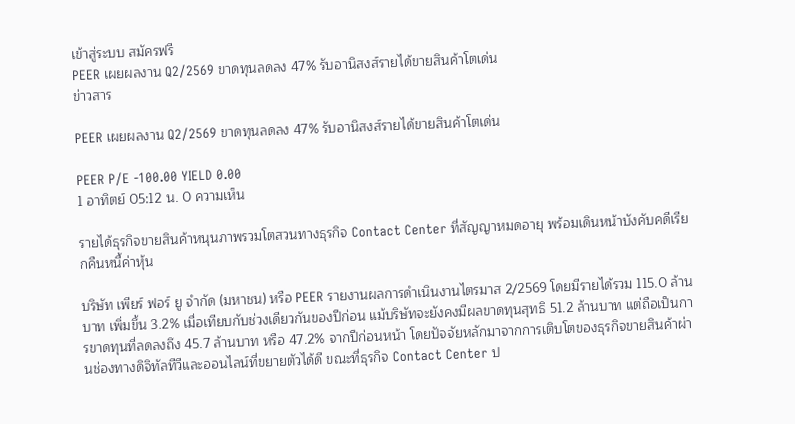เข้าสู่ระบบ สมัครฟรี
PEER เผยผลงาน Q2/2569 ขาดทุนลดลง 47% รับอานิสงส์รายได้ขายสินค้าโตเด่น
ข่าวสาร

PEER เผยผลงาน Q2/2569 ขาดทุนลดลง 47% รับอานิสงส์รายได้ขายสินค้าโตเด่น

PEER P/E -100.00 YIELD 0.00
1 อาทิตย์ 05:12 น. 0 ความเห็น

รายได้ธุรกิจขายสินค้าหนุนภาพรวมโตสวนทางธุรกิจ Contact Center ที่สัญญาหมดอายุ พร้อมเดินหน้าบังคับคดีเรียกคืนหนี้ค่าหุ้น

บริษัท เพียร์ ฟอร์ ยู จำกัด (มหาชน) หรือ PEER รายงานผลการดำเนินงานไตรมาส 2/2569 โดยมีรายได้รวม 115.0 ล้านบาท เพิ่มขึ้น 3.2% เมื่อเทียบกับช่วงเดียวกันของปีก่อน แม้บริษัทจะยังคงมีผลขาดทุนสุทธิ 51.2 ล้านบาท แต่ถือเป็นการขาดทุนที่ลดลงถึง 45.7 ล้านบาท หรือ 47.2% จากปีก่อนหน้า โดยปัจจัยหลักมาจากการเติบโตของธุรกิจขายสินค้าผ่านช่องทางดิจิทัลทีวีและออนไลน์ที่ขยายตัวได้ดี ขณะที่ธุรกิจ Contact Center ป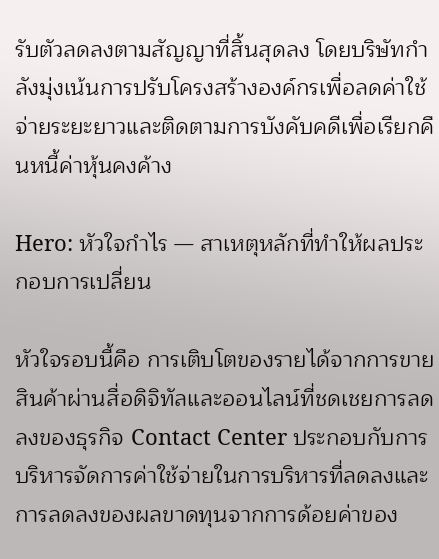รับตัวลดลงตามสัญญาที่สิ้นสุดลง โดยบริษัทกำลังมุ่งเน้นการปรับโครงสร้างองค์กรเพื่อลดค่าใช้จ่ายระยะยาวและติดตามการบังคับคดีเพื่อเรียกคืนหนี้ค่าหุ้นคงค้าง

Hero: หัวใจกำไร — สาเหตุหลักที่ทำให้ผลประกอบการเปลี่ยน

หัวใจรอบนี้คือ การเติบโตของรายได้จากการขายสินค้าผ่านสื่อดิจิทัลและออนไลน์ที่ชดเชยการลดลงของธุรกิจ Contact Center ประกอบกับการบริหารจัดการค่าใช้จ่ายในการบริหารที่ลดลงและการลดลงของผลขาดทุนจากการด้อยค่าของ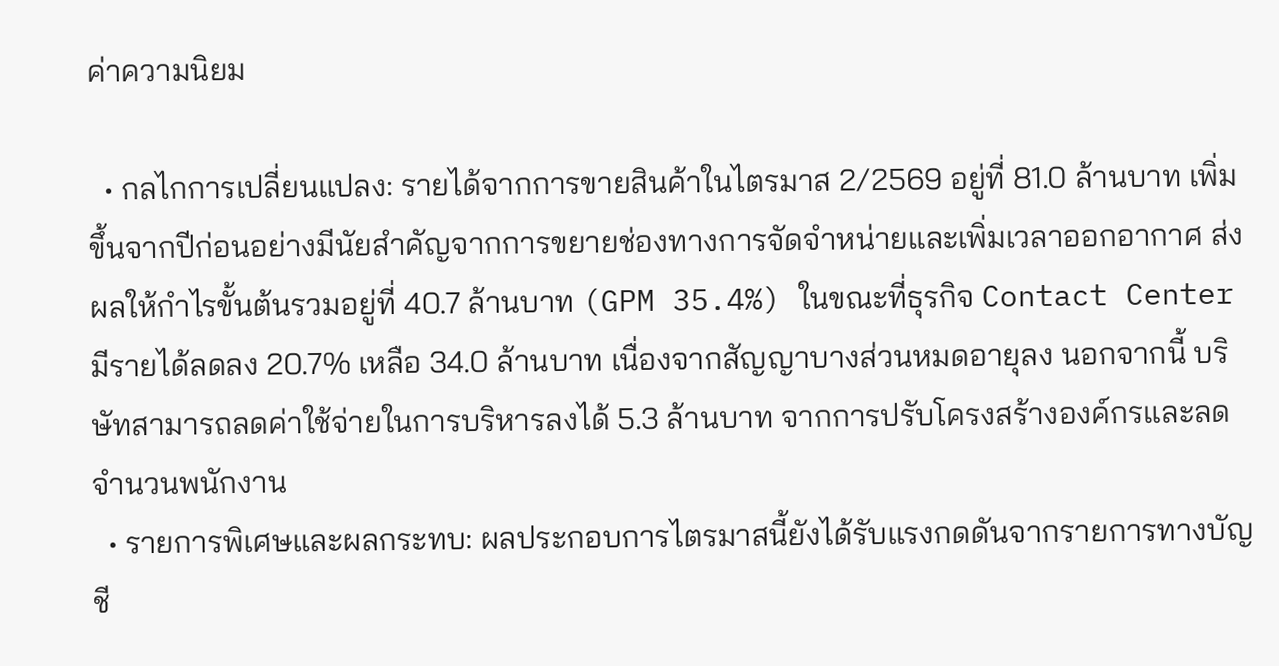ค่าความนิยม

  • กลไกการเปลี่ยนแปลง: รายได้จากการขายสินค้าในไตรมาส 2/2569 อยู่ที่ 81.0 ล้านบาท เพิ่มขึ้นจากปีก่อนอย่างมีนัยสำคัญจากการขยายช่องทางการจัดจำหน่ายและเพิ่มเวลาออกอากาศ ส่งผลให้กำไรขั้นต้นรวมอยู่ที่ 40.7 ล้านบาท (GPM 35.4%) ในขณะที่ธุรกิจ Contact Center มีรายได้ลดลง 20.7% เหลือ 34.0 ล้านบาท เนื่องจากสัญญาบางส่วนหมดอายุลง นอกจากนี้ บริษัทสามารถลดค่าใช้จ่ายในการบริหารลงได้ 5.3 ล้านบาท จากการปรับโครงสร้างองค์กรและลดจำนวนพนักงาน
  • รายการพิเศษและผลกระทบ: ผลประกอบการไตรมาสนี้ยังได้รับแรงกดดันจากรายการทางบัญชี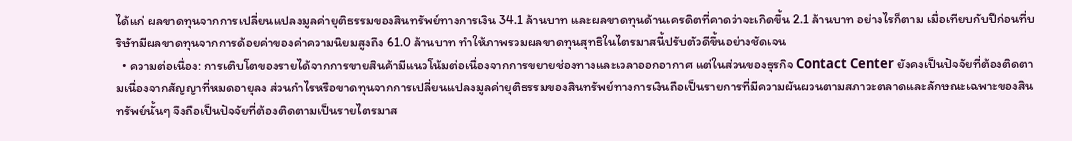ได้แก่ ผลขาดทุนจากการเปลี่ยนแปลงมูลค่ายุติธรรมของสินทรัพย์ทางการเงิน 34.1 ล้านบาท และผลขาดทุนด้านเครดิตที่คาดว่าจะเกิดขึ้น 2.1 ล้านบาท อย่างไรก็ตาม เมื่อเทียบกับปีก่อนที่บริษัทมีผลขาดทุนจากการด้อยค่าของค่าความนิยมสูงถึง 61.0 ล้านบาท ทำให้ภาพรวมผลขาดทุนสุทธิในไตรมาสนี้ปรับตัวดีขึ้นอย่างชัดเจน
  • ความต่อเนื่อง: การเติบโตของรายได้จากการขายสินค้ามีแนวโน้มต่อเนื่องจากการขยายช่องทางและเวลาออกอากาศ แต่ในส่วนของธุรกิจ Contact Center ยังคงเป็นปัจจัยที่ต้องติดตามเนื่องจากสัญญาที่หมดอายุลง ส่วนกำไรหรือขาดทุนจากการเปลี่ยนแปลงมูลค่ายุติธรรมของสินทรัพย์ทางการเงินถือเป็นรายการที่มีความผันผวนตามสภาวะตลาดและลักษณะเฉพาะของสินทรัพย์นั้นๆ จึงถือเป็นปัจจัยที่ต้องติดตามเป็นรายไตรมาส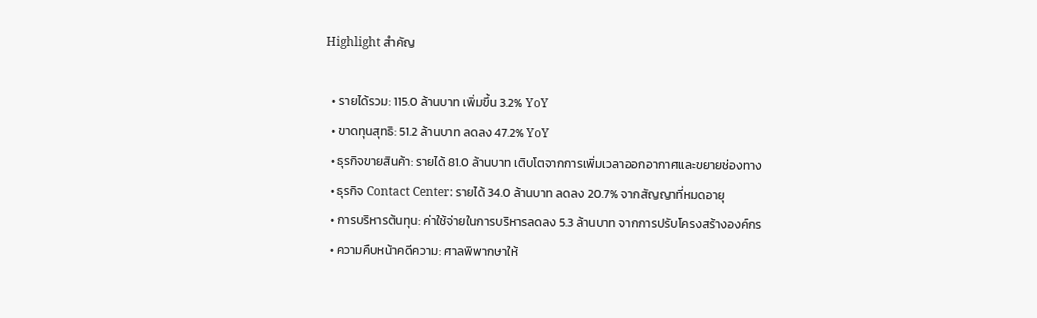Highlight สำคัญ

  • รายได้รวม: 115.0 ล้านบาท เพิ่มขึ้น 3.2% YoY
  • ขาดทุนสุทธิ: 51.2 ล้านบาท ลดลง 47.2% YoY
  • ธุรกิจขายสินค้า: รายได้ 81.0 ล้านบาท เติบโตจากการเพิ่มเวลาออกอากาศและขยายช่องทาง
  • ธุรกิจ Contact Center: รายได้ 34.0 ล้านบาท ลดลง 20.7% จากสัญญาที่หมดอายุ
  • การบริหารต้นทุน: ค่าใช้จ่ายในการบริหารลดลง 5.3 ล้านบาท จากการปรับโครงสร้างองค์กร
  • ความคืบหน้าคดีความ: ศาลพิพากษาให้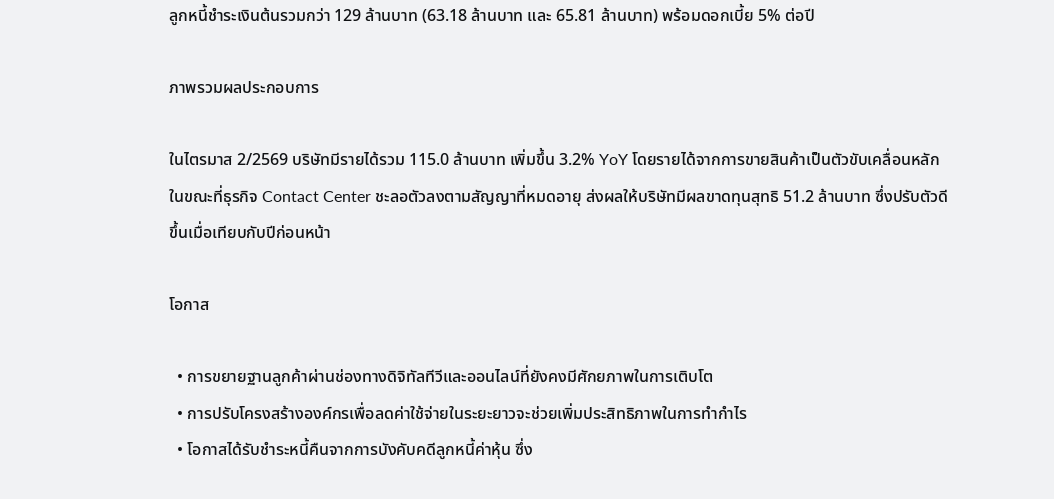ลูกหนี้ชำระเงินต้นรวมกว่า 129 ล้านบาท (63.18 ล้านบาท และ 65.81 ล้านบาท) พร้อมดอกเบี้ย 5% ต่อปี

ภาพรวมผลประกอบการ

ในไตรมาส 2/2569 บริษัทมีรายได้รวม 115.0 ล้านบาท เพิ่มขึ้น 3.2% YoY โดยรายได้จากการขายสินค้าเป็นตัวขับเคลื่อนหลัก ในขณะที่ธุรกิจ Contact Center ชะลอตัวลงตามสัญญาที่หมดอายุ ส่งผลให้บริษัทมีผลขาดทุนสุทธิ 51.2 ล้านบาท ซึ่งปรับตัวดีขึ้นเมื่อเทียบกับปีก่อนหน้า

โอกาส

  • การขยายฐานลูกค้าผ่านช่องทางดิจิทัลทีวีและออนไลน์ที่ยังคงมีศักยภาพในการเติบโต
  • การปรับโครงสร้างองค์กรเพื่อลดค่าใช้จ่ายในระยะยาวจะช่วยเพิ่มประสิทธิภาพในการทำกำไร
  • โอกาสได้รับชำระหนี้คืนจากการบังคับคดีลูกหนี้ค่าหุ้น ซึ่ง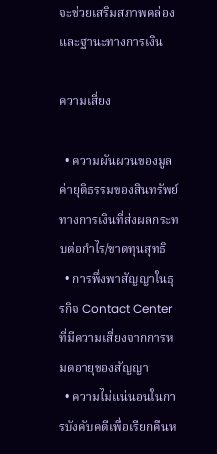จะช่วยเสริมสภาพคล่องและฐานะทางการเงิน

ความเสี่ยง

  • ความผันผวนของมูลค่ายุติธรรมของสินทรัพย์ทางการเงินที่ส่งผลกระทบต่อกำไร/ขาดทุนสุทธิ
  • การพึ่งพาสัญญาในธุรกิจ Contact Center ที่มีความเสี่ยงจากการหมดอายุของสัญญา
  • ความไม่แน่นอนในการบังคับคดีเพื่อเรียกคืนห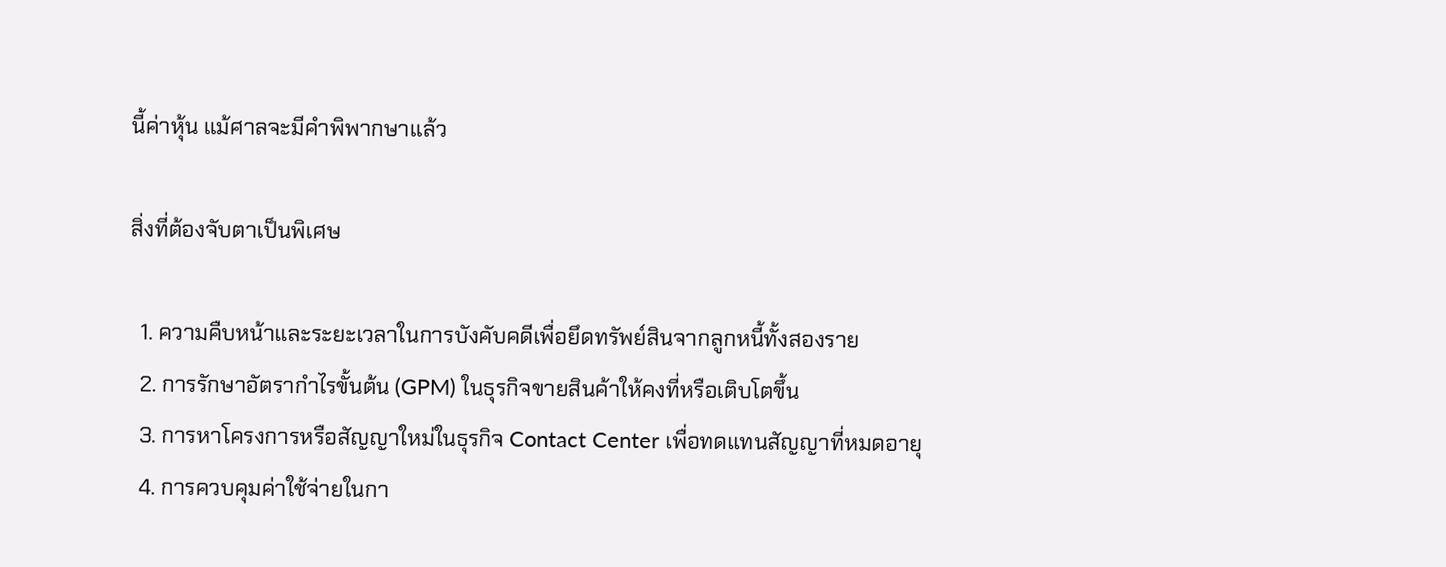นี้ค่าหุ้น แม้ศาลจะมีคำพิพากษาแล้ว

สิ่งที่ต้องจับตาเป็นพิเศษ

  1. ความคืบหน้าและระยะเวลาในการบังคับคดีเพื่อยึดทรัพย์สินจากลูกหนี้ทั้งสองราย
  2. การรักษาอัตรากำไรขั้นต้น (GPM) ในธุรกิจขายสินค้าให้คงที่หรือเติบโตขึ้น
  3. การหาโครงการหรือสัญญาใหม่ในธุรกิจ Contact Center เพื่อทดแทนสัญญาที่หมดอายุ
  4. การควบคุมค่าใช้จ่ายในกา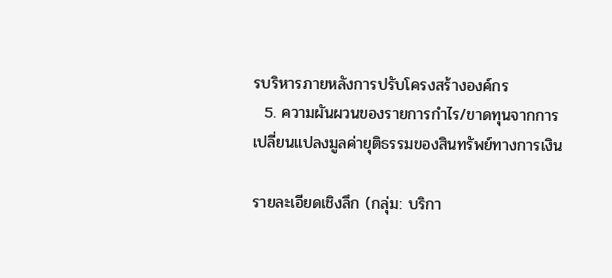รบริหารภายหลังการปรับโครงสร้างองค์กร
  5. ความผันผวนของรายการกำไร/ขาดทุนจากการเปลี่ยนแปลงมูลค่ายุติธรรมของสินทรัพย์ทางการเงิน

รายละเอียดเชิงลึก (กลุ่ม: บริกา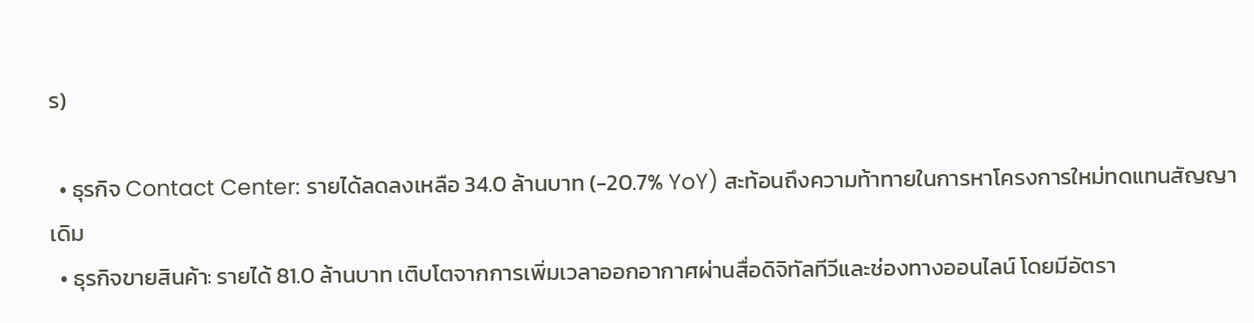ร)

  • ธุรกิจ Contact Center: รายได้ลดลงเหลือ 34.0 ล้านบาท (-20.7% YoY) สะท้อนถึงความท้าทายในการหาโครงการใหม่ทดแทนสัญญาเดิม
  • ธุรกิจขายสินค้า: รายได้ 81.0 ล้านบาท เติบโตจากการเพิ่มเวลาออกอากาศผ่านสื่อดิจิทัลทีวีและช่องทางออนไลน์ โดยมีอัตรา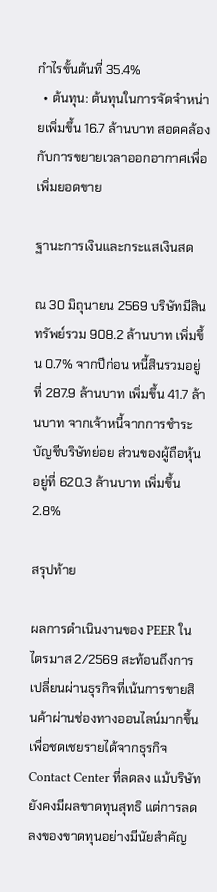กำไรขั้นต้นที่ 35.4%
  • ต้นทุน: ต้นทุนในการจัดจำหน่ายเพิ่มขึ้น 16.7 ล้านบาท สอดคล้องกับการขยายเวลาออกอากาศเพื่อเพิ่มยอดขาย

ฐานะการเงินและกระแสเงินสด

ณ 30 มิถุนายน 2569 บริษัทมีสินทรัพย์รวม 908.2 ล้านบาท เพิ่มขึ้น 0.7% จากปีก่อน หนี้สินรวมอยู่ที่ 287.9 ล้านบาท เพิ่มขึ้น 41.7 ล้านบาท จากเจ้าหนี้จากการชำระบัญชีบริษัทย่อย ส่วนของผู้ถือหุ้นอยู่ที่ 620.3 ล้านบาท เพิ่มขึ้น 2.8%

สรุปท้าย

ผลการดำเนินงานของ PEER ในไตรมาส 2/2569 สะท้อนถึงการเปลี่ยนผ่านธุรกิจที่เน้นการขายสินค้าผ่านช่องทางออนไลน์มากขึ้นเพื่อชดเชยรายได้จากธุรกิจ Contact Center ที่ลดลง แม้บริษัทยังคงมีผลขาดทุนสุทธิ แต่การลดลงของขาดทุนอย่างมีนัยสำคัญ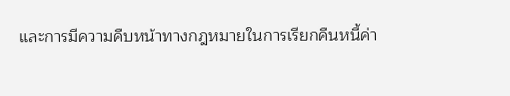และการมีความคืบหน้าทางกฎหมายในการเรียกคืนหนี้ค่า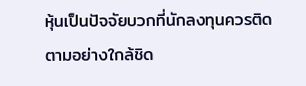หุ้นเป็นปัจจัยบวกที่นักลงทุนควรติดตามอย่างใกล้ชิด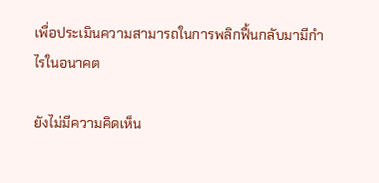เพื่อประเมินความสามารถในการพลิกฟื้นกลับมามีกำไรในอนาคต

ยังไม่มีความคิดเห็น